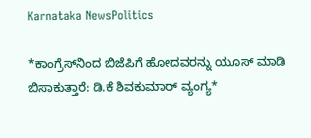Karnataka NewsPolitics

*ಕಾಂಗ್ರೆಸ್‌ನಿಂದ ಬಿಜೆಪಿಗೆ ಹೋದವರನ್ನು ಯೂಸ್ ಮಾಡಿ ಬಿಸಾಕುತ್ತಾರೆ: ಡಿ.ಕೆ ಶಿವಕುಮಾರ್ ವ್ಯಂಗ್ಯ*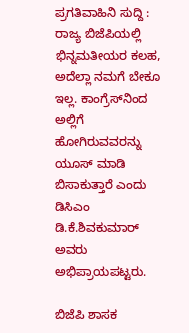ಪ್ರಗತಿವಾಹಿನಿ ಸುದ್ದಿ : ರಾಜ್ಯ ಬಿಜೆಪಿಯಲ್ಲಿ ಭಿನ್ನಮತೀಯರ ಕಲಹ, ಅದೆಲ್ಲಾ ನಮಗೆ ಬೇಕೂ ಇಲ್ಲ. ಕಾಂಗ್ರೆಸ್‌ನಿಂದ ಅಲ್ಲಿಗೆ ಹೋಗಿರುವವರನ್ನು ಯೂಸ್ ಮಾಡಿ ಬಿಸಾಕುತ್ತಾರೆ ಎಂದು ಡಿಸಿಎಂ ಡಿ.ಕೆ.ಶಿವಕುಮಾರ್ ಅವರು ಅಭಿಪ್ರಾಯಪಟ್ಟರು.

ಬಿಜೆಪಿ ಶಾಸಕ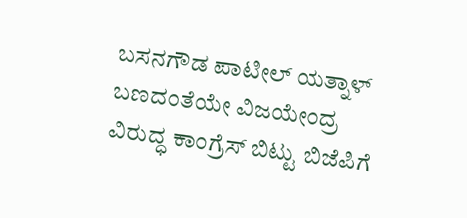ಬಸನಗೌಡ ಪಾಟೀಲ್ ಯತ್ನಾಳ್ ಬಣದಂತೆಯೇ ವಿಜಯೇಂದ್ರ ವಿರುದ್ಧ ಕಾಂಗ್ರೆಸ್ ಬಿಟ್ಟು ಬಿಜೆಪಿಗೆ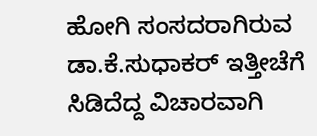ಹೋಗಿ ಸಂಸದರಾಗಿರುವ ಡಾ.ಕೆ.ಸುಧಾಕರ್ ಇತ್ತೀಚೆಗೆ ಸಿಡಿದೆದ್ದ ವಿಚಾರವಾಗಿ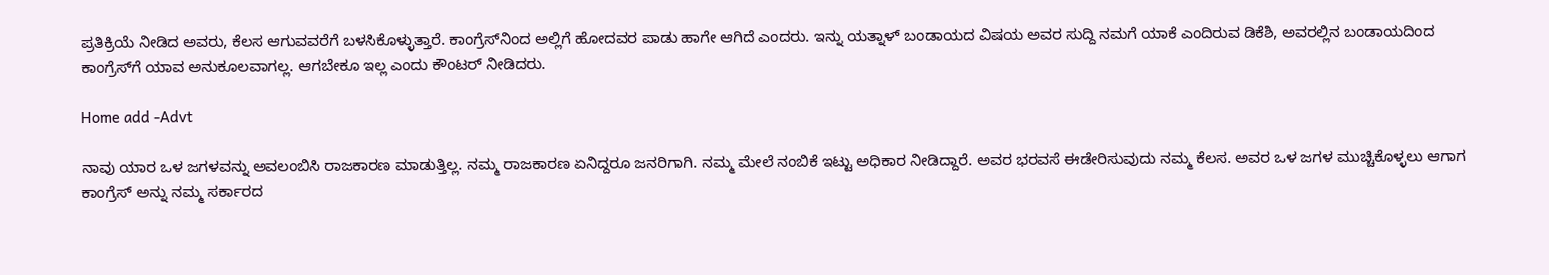ಪ್ರತಿಕ್ರಿಯೆ ನೀಡಿದ ಅವರು, ಕೆಲಸ ಆಗುವವರೆಗೆ ಬಳಸಿಕೊಳ್ಳುತ್ತಾರೆ. ಕಾಂಗ್ರೆಸ್‌ನಿಂದ ಅಲ್ಲಿಗೆ ಹೋದವರ ಪಾಡು ಹಾಗೇ ಆಗಿದೆ ಎಂದರು. ಇನ್ನು ಯತ್ನಾಳ್‌ ಬಂಡಾಯದ ವಿಷಯ ಅವರ ಸುದ್ದಿ ನಮಗೆ ಯಾಕೆ ಎಂದಿರುವ ಡಿಕೆಶಿ, ಅವರಲ್ಲಿನ ಬಂಡಾಯದಿಂದ ಕಾಂಗ್ರೆಸ್‌ಗೆ ಯಾವ ಅನುಕೂಲವಾಗಲ್ಲ. ಆಗಬೇಕೂ ಇಲ್ಲ ಎಂದು ಕೌಂಟರ್ ನೀಡಿದರು.

Home add -Advt

ನಾವು ಯಾರ ಒಳ ಜಗಳವನ್ನು ಅವಲಂಬಿಸಿ ರಾಜಕಾರಣ ಮಾಡುತ್ತಿಲ್ಲ. ನಮ್ಮ ರಾಜಕಾರಣ ಏನಿದ್ದರೂ ಜನರಿಗಾಗಿ. ನಮ್ಮ ಮೇಲೆ ನಂಬಿಕೆ ಇಟ್ಟು ಅಧಿಕಾರ ನೀಡಿದ್ದಾರೆ. ಅವರ ಭರವಸೆ ಈಡೇರಿಸುವುದು ನಮ್ಮ ಕೆಲಸ. ಅವರ ಒಳ ಜಗಳ ಮುಚ್ಚಿಕೊಳ್ಳಲು ಆಗಾಗ ಕಾಂಗ್ರೆಸ್ ಅನ್ನು ನಮ್ಮ ಸರ್ಕಾರದ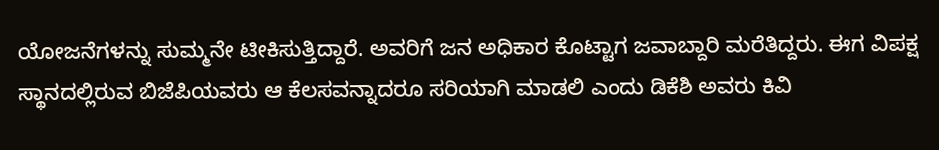ಯೋಜನೆಗಳನ್ನು ಸುಮ್ಮನೇ ಟೀಕಿಸುತ್ತಿದ್ದಾರೆ. ಅವರಿಗೆ ಜನ ಅಧಿಕಾರ ಕೊಟ್ಟಾಗ ಜವಾಬ್ದಾರಿ ಮರೆತಿದ್ದರು. ಈಗ ವಿಪಕ್ಷ ಸ್ಥಾನದಲ್ಲಿರುವ ಬಿಜೆಪಿಯವರು ಆ ಕೆಲಸವನ್ನಾದರೂ ಸರಿಯಾಗಿ ಮಾಡಲಿ ಎಂದು ಡಿಕೆಶಿ ಅವರು ಕಿವಿ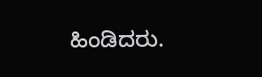ಹಿಂಡಿದರು.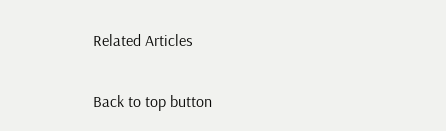Related Articles

Back to top button